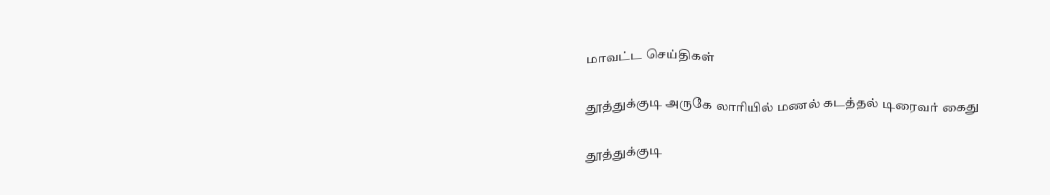மாவட்ட செய்திகள்

தூத்துக்குடி அருகே லாரியில் மணல் கடத்தல் டிரைவர் கைது

தூத்துக்குடி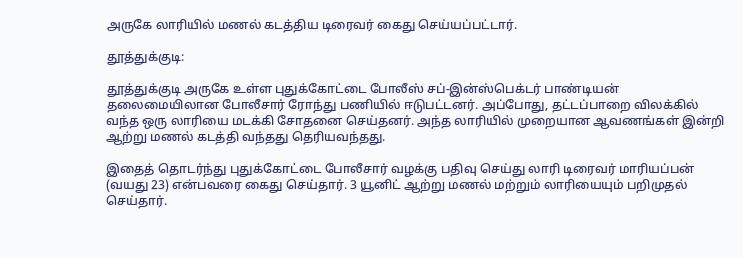அருகே லாரியில் மணல் கடத்திய டிரைவர் கைது செய்யப்பட்டார்.

தூத்துக்குடி:

தூத்துக்குடி அருகே உள்ள புதுக்கோட்டை போலீஸ் சப்-இன்ஸ்பெக்டர் பாண்டியன் தலைமையிலான போலீசார் ரோந்து பணியில் ஈடுபட்டனர். அப்போது, தட்டப்பாறை விலக்கில் வந்த ஒரு லாரியை மடக்கி சோதனை செய்தனர். அந்த லாரியில் முறையான ஆவணங்கள் இன்றி ஆற்று மணல் கடத்தி வந்தது தெரியவந்தது.

இதைத் தொடர்ந்து புதுக்கோட்டை போலீசார் வழக்கு பதிவு செய்து லாரி டிரைவர் மாரியப்பன் (வயது 23) என்பவரை கைது செய்தார். 3 யூனிட் ஆற்று மணல் மற்றும் லாரியையும் பறிமுதல் செய்தார்.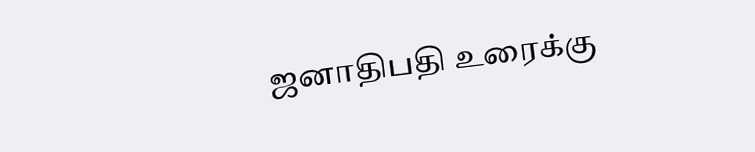ஜனாதிபதி உரைக்கு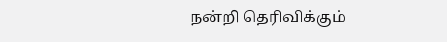நன்றி தெரிவிக்கும்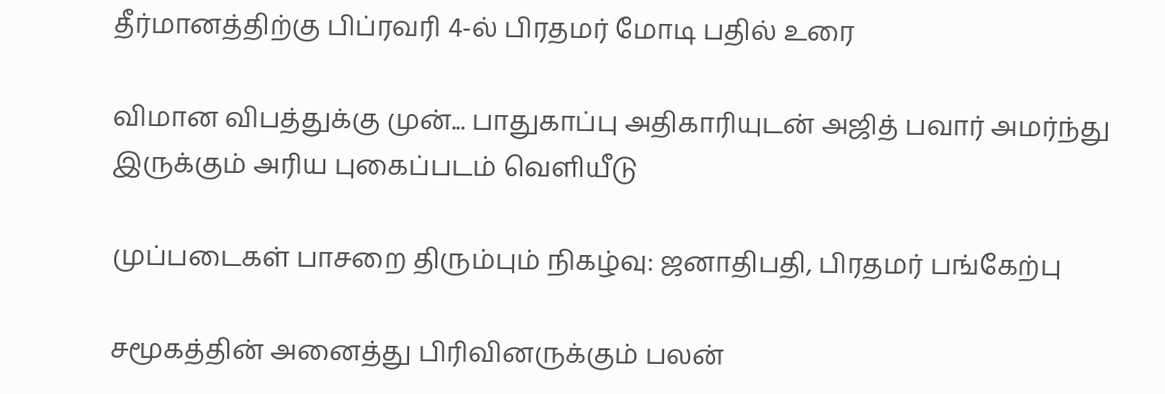தீர்மானத்திற்கு பிப்ரவரி 4-ல் பிரதமர் மோடி பதில் உரை

விமான விபத்துக்கு முன்... பாதுகாப்பு அதிகாரியுடன் அஜித் பவார் அமர்ந்து இருக்கும் அரிய புகைப்படம் வெளியீடு

முப்படைகள் பாசறை திரும்பும் நிகழ்வு: ஜனாதிபதி, பிரதமர் பங்கேற்பு

சமூகத்தின் அனைத்து பிரிவினருக்கும் பலன்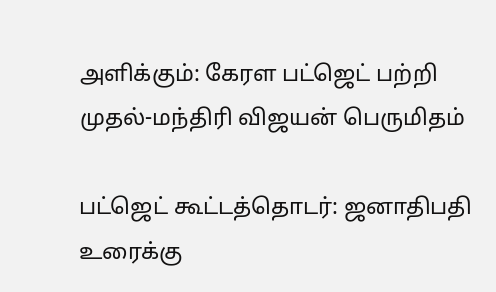அளிக்கும்: கேரள பட்ஜெட் பற்றி முதல்-மந்திரி விஜயன் பெருமிதம்

பட்ஜெட் கூட்டத்தொடர்: ஜனாதிபதி உரைக்கு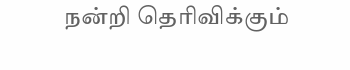நன்றி தெரிவிக்கும்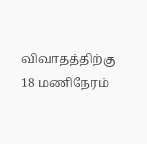விவாதத்திற்கு 18 மணிநேரம்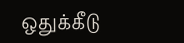ஒதுக்கீடு